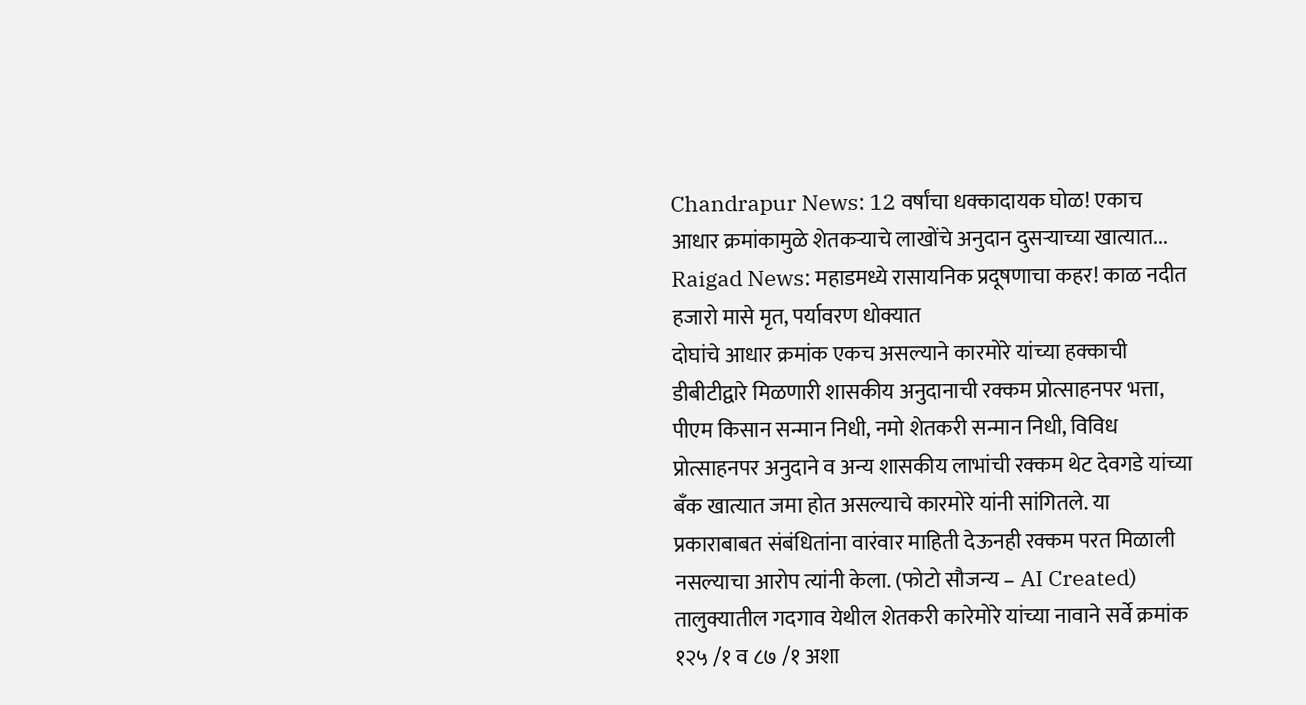Chandrapur News: 12 वर्षांचा धक्कादायक घोळ! एकाच आधार क्रमांकामुळे शेतकऱ्याचे लाखोंचे अनुदान दुसऱ्याच्या खात्यात...
Raigad News: महाडमध्ये रासायनिक प्रदूषणाचा कहर! काळ नदीत हजारो मासे मृत, पर्यावरण धोक्यात
दोघांचे आधार क्रमांक एकच असल्याने कारमोरे यांच्या हक्काची डीबीटीद्वारे मिळणारी शासकीय अनुदानाची रक्कम प्रोत्साहनपर भत्ता, पीएम किसान सन्मान निधी, नमो शेतकरी सन्मान निधी, विविध प्रोत्साहनपर अनुदाने व अन्य शासकीय लाभांची रक्कम थेट देवगडे यांच्या बँक खात्यात जमा होत असल्याचे कारमोरे यांनी सांगितले. या प्रकाराबाबत संबंधितांना वारंवार माहिती देऊनही रक्कम परत मिळाली नसल्याचा आरोप त्यांनी केला. (फोटो सौजन्य – AI Created)
तालुक्यातील गदगाव येथील शेतकरी कारेमोरे यांच्या नावाने सर्वे क्रमांक १२५ /१ व ८७ /१ अशा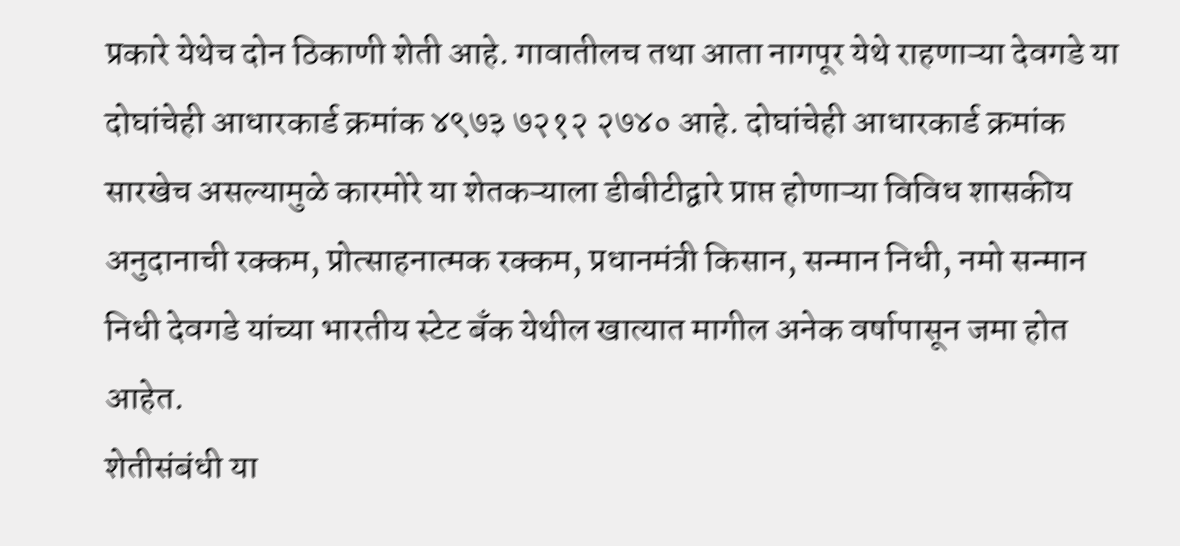प्रकारे येथेच दोन ठिकाणी शेती आहे. गावातीलच तथा आता नागपूर येथे राहणाऱ्या देवगडे या दोघांचेही आधारकार्ड क्रमांक ४९७३ ७२१२ २७४० आहे. दोघांचेही आधारकार्ड क्रमांक सारखेच असल्यामुळे कारमोरे या शेतकऱ्याला डीबीटीद्वारे प्राप्त होणाऱ्या विविध शासकीय अनुदानाची रक्कम, प्रोत्साहनात्मक रक्कम, प्रधानमंत्री किसान, सन्मान निधी, नमो सन्मान निधी देवगडे यांच्या भारतीय स्टेट बँक येथील खात्यात मागील अनेक वर्षापासून जमा होत आहेत.
शेतीसंबंधी या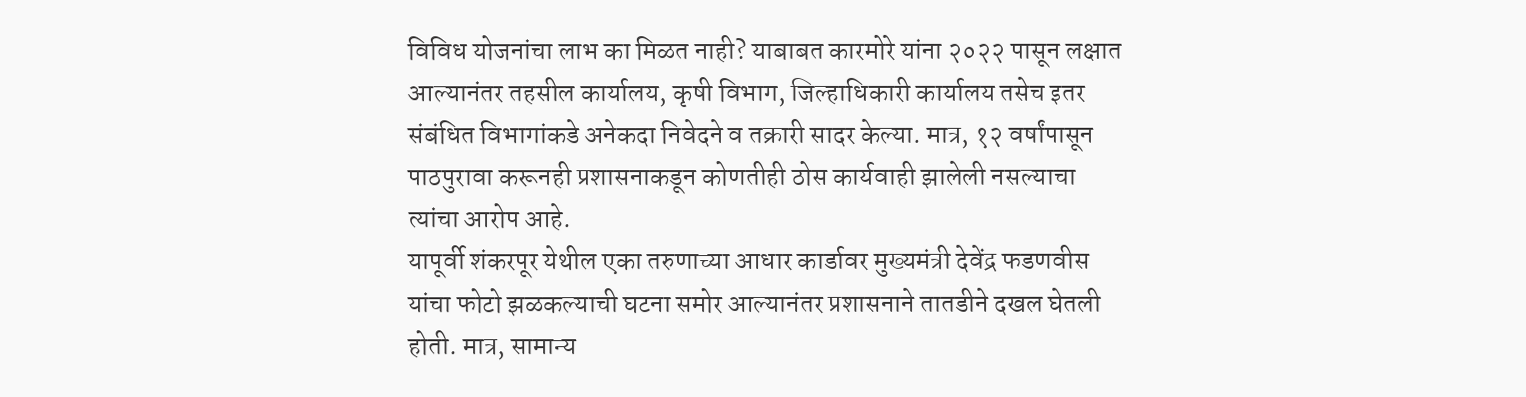विविध योजनांचा लाभ का मिळत नाही? याबाबत कारमोरे यांना २०२२ पासून लक्षात आल्यानंतर तहसील कार्यालय, कृषी विभाग, जिल्हाधिकारी कार्यालय तसेच इतर संबंधित विभागांकडे अनेकदा निवेदने व तक्रारी सादर केल्या. मात्र, १२ वर्षांपासून पाठपुरावा करूनही प्रशासनाकडून कोणतीही ठोस कार्यवाही झालेली नसल्याचा त्यांचा आरोप आहे.
यापूर्वी शंकरपूर येथील एका तरुणाच्या आधार कार्डावर मुख्यमंत्री देवेंद्र फडणवीस यांचा फोटो झळकल्याची घटना समोर आल्यानंतर प्रशासनाने तातडीने दखल घेतली होती. मात्र, सामान्य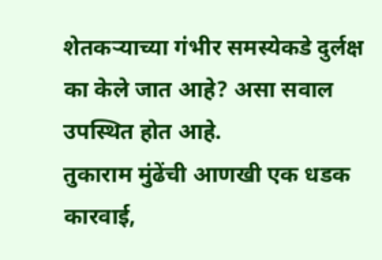शेतकऱ्याच्या गंभीर समस्येकडे दुर्लक्ष का केले जात आहे? असा सवाल उपस्थित होत आहे.
तुकाराम मुंढेंची आणखी एक धडक कारवाई,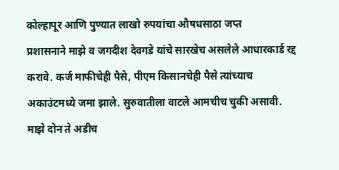कोल्हापूर आणि पुण्यात लाखो रुपयांचा औषधसाठा जप्त
प्रशासनाने माझे व जगदीश देवगडे यांचे सारखेच असलेले आधारकार्ड रद्द करावे. कर्ज माफीचेही पैसे, पीएम किसानचेही पैसे त्यांच्याच अकाउंटमध्ये जमा झाले. सुरुवातीला वाटले आमचीच चुकी असावी. माझे दोन ते अडीच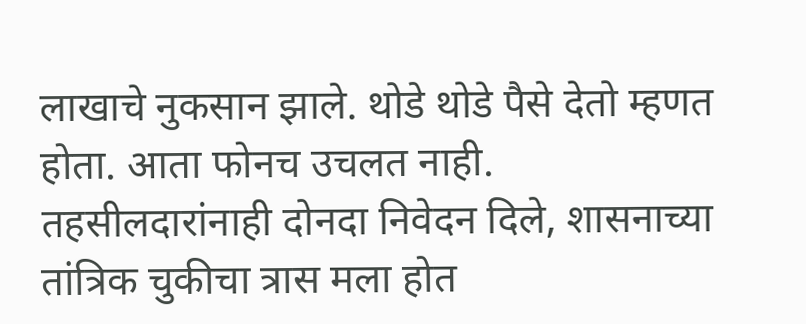लाखाचे नुकसान झाले. थोडे थोडे पैसे देतो म्हणत होता. आता फोनच उचलत नाही. तहसीलदारांनाही दोनदा निवेदन दिले, शासनाच्या तांत्रिक चुकीचा त्रास मला होत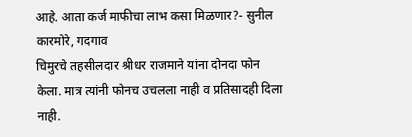आहे. आता कर्ज माफीचा लाभ कसा मिळणार?- सुनील कारमोरे, गदगाव
चिमुरचे तहसीलदार श्रीधर राजमाने यांना दोनदा फोन केला. मात्र त्यांनी फोनच उचलला नाही व प्रतिसादही दिला नाही.